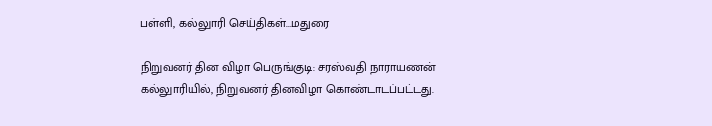பள்ளி, கல்லுாரி செய்திகள்...மதுரை

நிறுவனர் தின விழா பெருங்குடி: சரஸ்வதி நாராயணன் கல்லுாரியில், நிறுவனர் தினவிழா கொண்டாடப்பட்டது.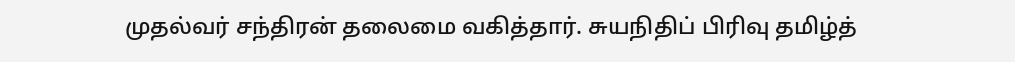முதல்வர் சந்திரன் தலைமை வகித்தார். சுயநிதிப் பிரிவு தமிழ்த்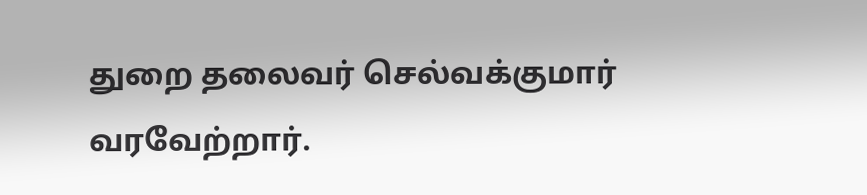துறை தலைவர் செல்வக்குமார் வரவேற்றார்.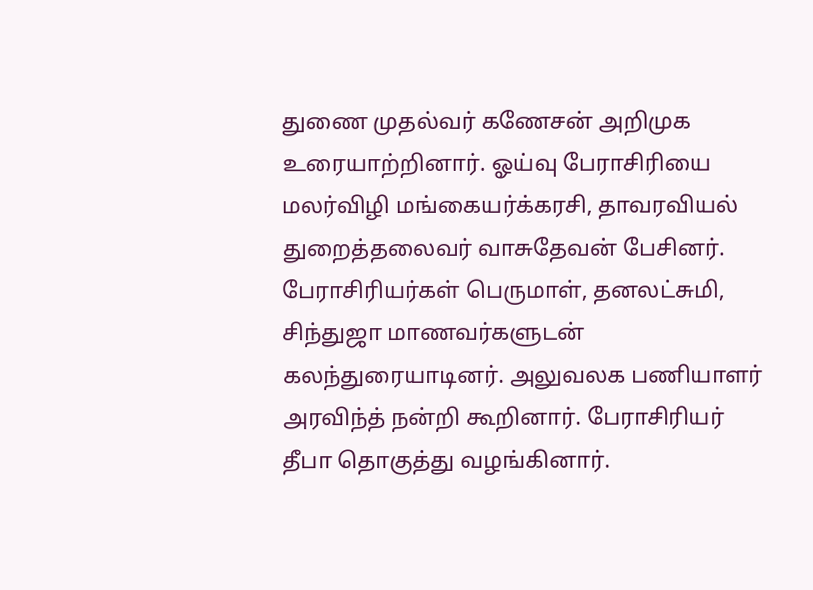துணை முதல்வர் கணேசன் அறிமுக உரையாற்றினார். ஓய்வு பேராசிரியை மலர்விழி மங்கையர்க்கரசி, தாவரவியல் துறைத்தலைவர் வாசுதேவன் பேசினர். பேராசிரியர்கள் பெருமாள், தனலட்சுமி, சிந்துஜா மாணவர்களுடன் கலந்துரையாடினர். அலுவலக பணியாளர் அரவிந்த் நன்றி கூறினார். பேராசிரியர் தீபா தொகுத்து வழங்கினார்.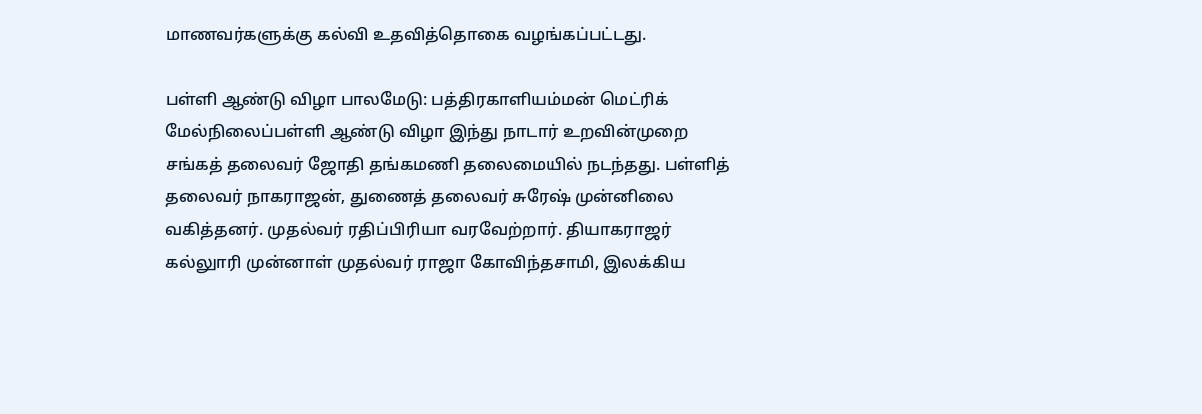மாணவர்களுக்கு கல்வி உதவித்தொகை வழங்கப்பட்டது.

பள்ளி ஆண்டு விழா பாலமேடு: பத்திரகாளியம்மன் மெட்ரிக் மேல்நிலைப்பள்ளி ஆண்டு விழா இந்து நாடார் உறவின்முறை சங்கத் தலைவர் ஜோதி தங்கமணி தலைமையில் நடந்தது. பள்ளித் தலைவர் நாகராஜன், துணைத் தலைவர் சுரேஷ் முன்னிலை வகித்தனர். முதல்வர் ரதிப்பிரியா வரவேற்றார். தியாகராஜர் கல்லுாரி முன்னாள் முதல்வர் ராஜா கோவிந்தசாமி, இலக்கிய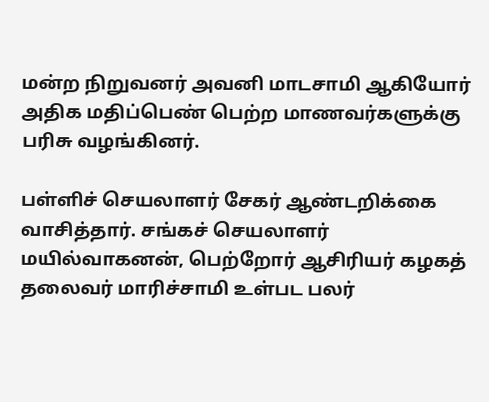மன்ற நிறுவனர் அவனி மாடசாமி ஆகியோர் அதிக மதிப்பெண் பெற்ற மாணவர்களுக்கு பரிசு வழங்கினர்.

பள்ளிச் செயலாளர் சேகர் ஆண்டறிக்கை வாசித்தார். சங்கச் செயலாளர் மயில்வாகனன், பெற்றோர் ஆசிரியர் கழகத் தலைவர் மாரிச்சாமி உள்பட பலர்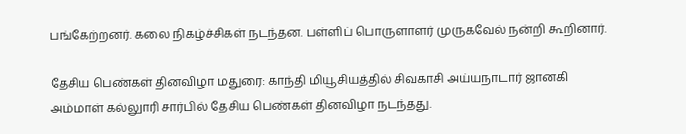பங்கேற்றனர். கலை நிகழ்ச்சிகள் நடந்தன. பள்ளிப் பொருளாளர் முருகவேல் நன்றி கூறினார்.

தேசிய பெண்கள் தினவிழா மதுரை: காந்தி மியூசியத்தில் சிவகாசி அய்யநாடார் ஜானகி அம்மாள் கல்லுாரி சார்பில் தேசிய பெண்கள் தினவிழா நடந்தது.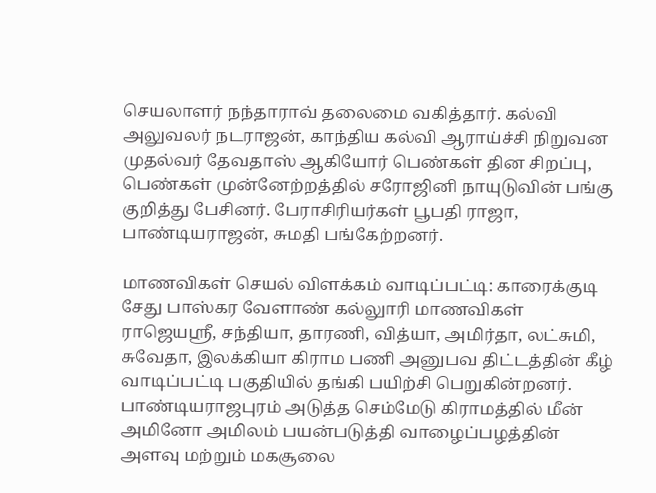செயலாளர் நந்தாராவ் தலைமை வகித்தார். கல்வி அலுவலர் நடராஜன், காந்திய கல்வி ஆராய்ச்சி நிறுவன முதல்வர் தேவதாஸ் ஆகியோர் பெண்கள் தின சிறப்பு, பெண்கள் முன்னேற்றத்தில் சரோஜினி நாயுடுவின் பங்கு குறித்து பேசினர். பேராசிரியர்கள் பூபதி ராஜா, பாண்டியராஜன், சுமதி பங்கேற்றனர்.

மாணவிகள் செயல் விளக்கம் வாடிப்பட்டி: காரைக்குடி சேது பாஸ்கர வேளாண் கல்லுாரி மாணவிகள் ராஜெயஸ்ரீ, சந்தியா, தாரணி, வித்யா, அமிர்தா, லட்சுமி, சுவேதா, இலக்கியா கிராம பணி அனுபவ திட்டத்தின் கீழ் வாடிப்பட்டி பகுதியில் தங்கி பயிற்சி பெறுகின்றனர். பாண்டியராஜபுரம் அடுத்த செம்மேடு கிராமத்தில் மீன் அமினோ அமிலம் பயன்படுத்தி வாழைப்பழத்தின் அளவு மற்றும் மகசூலை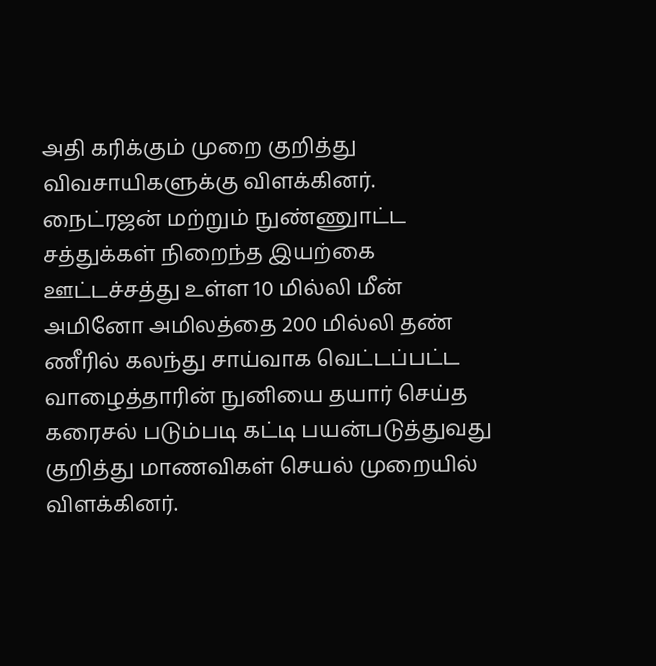அதி கரிக்கும் முறை குறித்து விவசாயிகளுக்கு விளக்கினர். நைட்ரஜன் மற்றும் நுண்ணுாட்ட சத்துக்கள் நிறைந்த இயற்கை ஊட்டச்சத்து உள்ள 10 மில்லி மீன் அமினோ அமிலத்தை 200 மில்லி தண் ணீரில் கலந்து சாய்வாக வெட்டப்பட்ட வாழைத்தாரின் நுனியை தயார் செய்த கரைசல் படும்படி கட்டி பயன்படுத்துவது குறித்து மாணவிகள் செயல் முறையில் விளக்கினர்.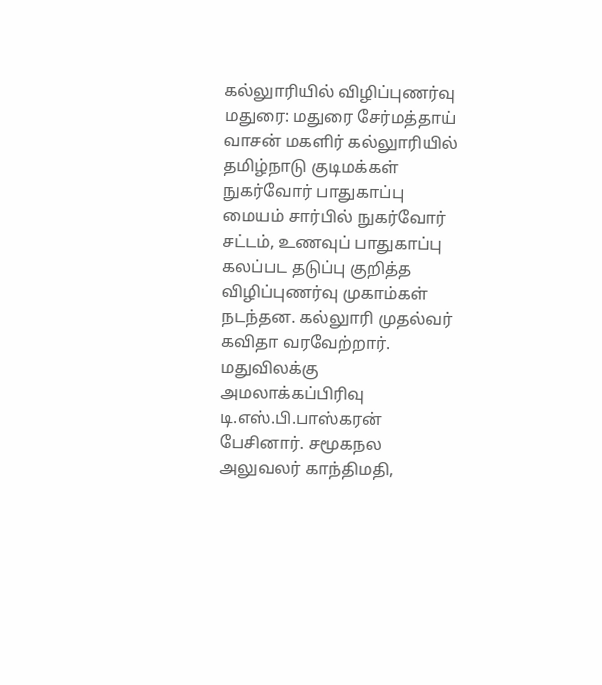கல்லுாரியில் விழிப்புணர்வு மதுரை: மதுரை சேர்மத்தாய் வாசன் மகளிர் கல்லுாரியில் தமிழ்நாடு குடிமக்கள் நுகர்வோர் பாதுகாப்பு மையம் சார்பில் நுகர்வோர் சட்டம், உணவுப் பாதுகாப்பு கலப்பட தடுப்பு குறித்த விழிப்புணர்வு முகாம்கள் நடந்தன. கல்லுாரி முதல்வர் கவிதா வரவேற்றார். மதுவிலக்கு அமலாக்கப்பிரிவு டி.எஸ்.பி.பாஸ்கரன் பேசினார். சமூகநல அலுவலர் காந்திமதி,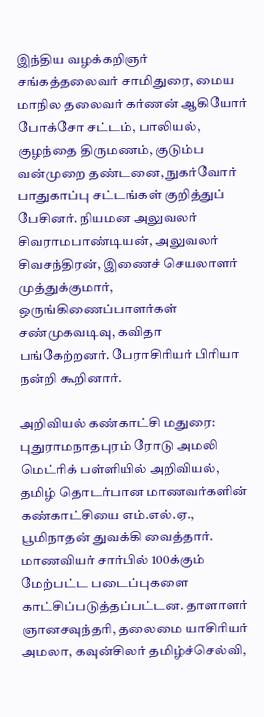இந்திய வழக்கறிஞர் சங்கத்தலைவர் சாமிதுரை, மைய மாநில தலைவர் கர்ணன் ஆகியோர் போக்சோ சட்டம், பாலியல், குழந்தை திருமணம், குடும்ப வன்முறை தண்டனை, நுகர்வோர் பாதுகாப்பு சட்டங்கள் குறித்துப் பேசினர். நியமன அலுவலர் சிவராமபாண்டியன், அலுவலர் சிவசந்திரன், இணைச் செயலாளர் முத்துக்குமார், ஒருங்கிணைப்பாளர்கள் சண்முகவடிவு, கவிதா பங்கேற்றனர். பேராசிரியர் பிரியா நன்றி கூறினார்.

அறிவியல் கண்காட்சி மதுரை: புதுராமநாதபுரம் ரோடு அமலி மெட்ரிக் பள்ளியில் அறிவியல், தமிழ் தொடர்பான மாணவர்களின் கண்காட்சியை எம்.எல்.ஏ., பூமிநாதன் துவக்கி வைத்தார். மாணவியர் சார்பில் 100க்கும் மேற்பட்ட படைப்புகளை காட்சிப்படுத்தப்பட்டன. தாளாளர் ஞானசவுந்தரி, தலைமை யாசிரியர் அமலா, கவுன்சிலர் தமிழ்ச்செல்வி,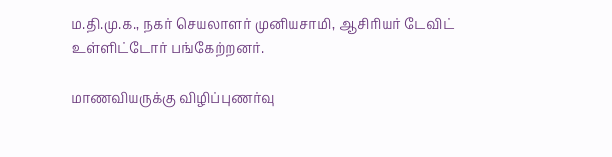ம.தி.மு.க., நகர் செயலாளர் முனியசாமி, ஆசிரியர் டேவிட் உள்ளிட்டோர் பங்கேற்றனர்.

மாணவியருக்கு விழிப்புணர்வு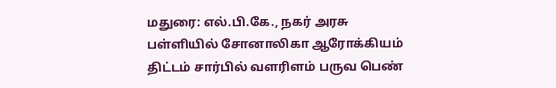மதுரை: எல்.பி.கே., நகர் அரசு பள்ளியில் சோனாலிகா ஆரோக்கியம் திட்டம் சார்பில் வளரிளம் பருவ பெண்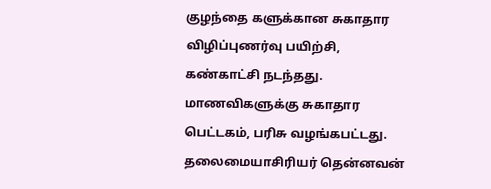குழந்தை களுக்கான சுகாதார விழிப்புணர்வு பயிற்சி, கண்காட்சி நடந்தது. மாணவிகளுக்கு சுகாதார பெட்டகம், பரிசு வழங்கபட்டது. தலைமையாசிரியர் தென்னவன்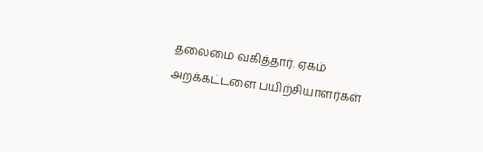தலைமை வகித்தார். ஏகம் அறக்கட்டளை பயிற்சியாளர்கள்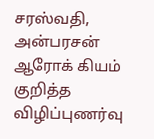சரஸ்வதி, அன்பரசன் ஆரோக் கியம் குறித்த விழிப்புணர்வு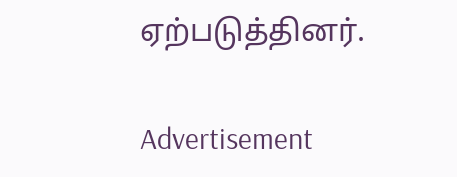ஏற்படுத்தினர்.

Advertisement